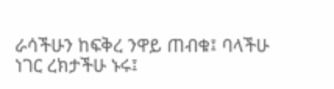ራሳችሁን ከፍቅረ ንዋይ ጠብቁ፤ ባላችሁ ነገር ረክታችሁ ኑሩ፤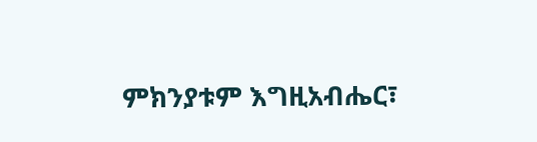ምክንያቱም እግዚአብሔር፣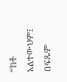“ከቶ አልተውህም፤ በፍጹም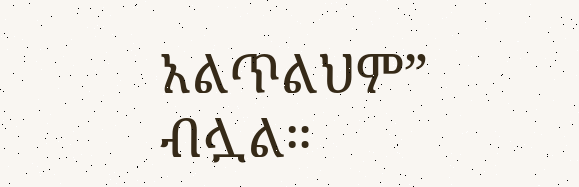አልጥልህም” ብሏል።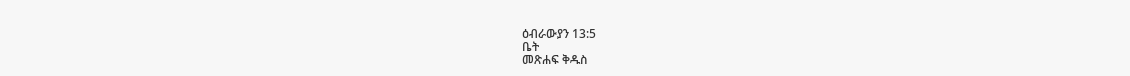ዕብራውያን 13:5
ቤት
መጽሐፍ ቅዱስ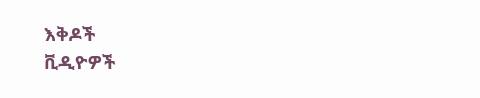እቅዶች
ቪዲዮዎች